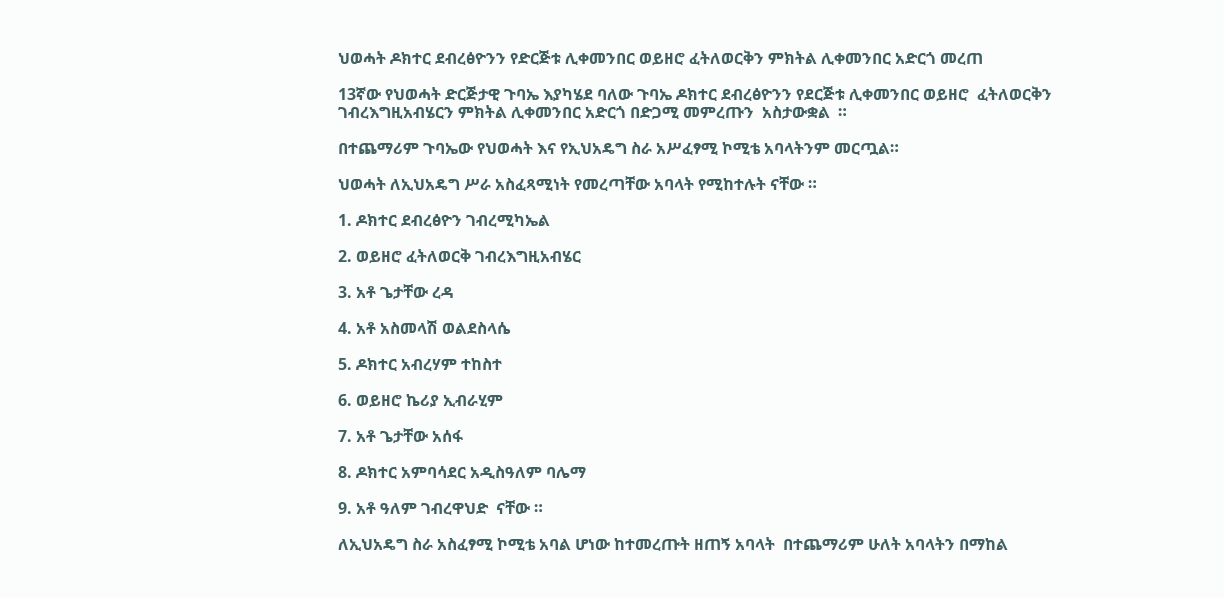ህወሓት ዶክተር ደብረፅዮንን የድርጅቱ ሊቀመንበር ወይዘሮ ፈትለወርቅን ምክትል ሊቀመንበር አድርጎ መረጠ

13ኛው የህወሓት ድርጅታዊ ጉባኤ እያካሄደ ባለው ጉባኤ ዶክተር ደብረፅዮንን የደርጅቱ ሊቀመንበር ወይዘሮ  ፈትለወርቅን ገብረእግዚአብሄርን ምክትል ሊቀመንበር አድርጎ በድጋሚ መምረጡን  አስታውቋል  ።

በተጨማሪም ጉባኤው የህወሓት እና የኢህአዴግ ስራ አሥፈፃሚ ኮሚቴ አባላትንም መርጧል።

ህወሓት ለኢህአዴግ ሥራ አስፈጻሚነት የመረጣቸው አባላት የሚከተሉት ናቸው ።

1. ዶክተር ደብረፅዮን ገብረሚካኤል

2. ወይዘሮ ፈትለወርቅ ገብረእግዚአብሄር

3. አቶ ጌታቸው ረዳ

4. አቶ አስመላሽ ወልደስላሴ

5. ዶክተር አብረሃም ተከስተ

6. ወይዘሮ ኬሪያ ኢብራሂም

7. አቶ ጌታቸው አሰፋ

8. ዶክተር አምባሳደር አዲስዓለም ባሌማ

9. አቶ ዓለም ገብረዋህድ  ናቸው ።

ለኢህአዴግ ስራ አስፈፃሚ ኮሚቴ አባል ሆነው ከተመረጡት ዘጠኝ አባላት  በተጨማሪም ሁለት አባላትን በማከል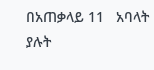በአጠቃላይ 11   አባላት ያሉት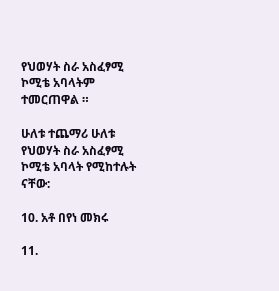የህወሃት ስራ አስፈፃሚ ኮሚቴ አባላትም ተመርጠዋል ።

ሁለቱ ተጨማሪ ሁለቱ የህወሃት ስራ አስፈፃሚ ኮሚቴ አባላት የሚከተሉት ናቸው:

10. አቶ በየነ መክሩ

11.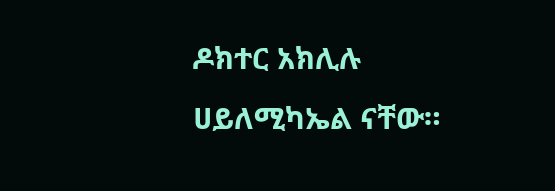ዶክተር አክሊሉ ሀይለሚካኤል ናቸው።